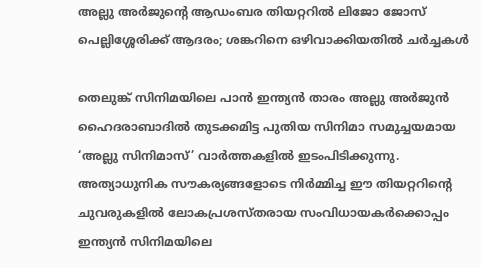അല്ലു അർജുന്റെ ആഡംബര തിയറ്ററിൽ ലിജോ ജോസ് പെല്ലിശ്ശേരിക്ക് ആദരം; ശങ്കറിനെ ഒഴിവാക്കിയതിൽ ചർച്ചകൾ

തെലുങ്ക് സിനിമയിലെ പാൻ ഇന്ത്യൻ താരം അല്ലു അർജുൻ ഹൈദരാബാദിൽ തുടക്കമിട്ട പുതിയ സിനിമാ സമുച്ചയമായ ‘അല്ലു സിനിമാസ്’ വാർത്തകളിൽ ഇടംപിടിക്കുന്നു. അത്യാധുനിക സൗകര്യങ്ങളോടെ നിർമ്മിച്ച ഈ തിയറ്ററിന്റെ ചുവരുകളിൽ ലോകപ്രശസ്തരായ സംവിധായകർക്കൊപ്പം ഇന്ത്യൻ സിനിമയിലെ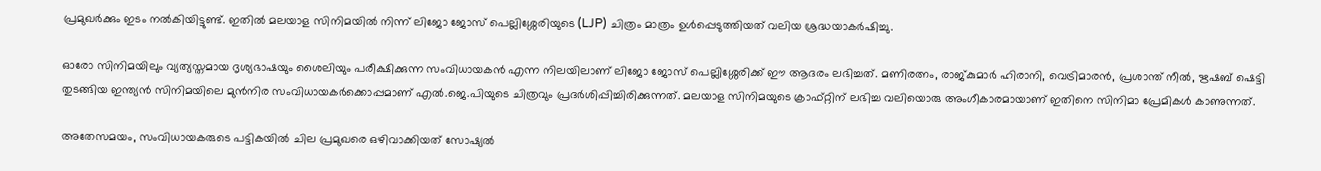പ്രമുഖർക്കും ഇടം നൽകിയിട്ടുണ്ട്. ഇതിൽ മലയാള സിനിമയിൽ നിന്ന് ലിജോ ജോസ് പെല്ലിശ്ശേരിയുടെ (LJP) ചിത്രം മാത്രം ഉൾപ്പെടുത്തിയത് വലിയ ശ്രദ്ധയാകർഷിച്ചു.

ഓരോ സിനിമയിലും വ്യത്യസ്തമായ ദൃശ്യഭാഷയും ശൈലിയും പരീക്ഷിക്കുന്ന സംവിധായകൻ എന്ന നിലയിലാണ് ലിജോ ജോസ് പെല്ലിശ്ശേരിക്ക് ഈ ആദരം ലഭിച്ചത്. മണിരത്നം, രാജ്കുമാർ ഹിരാനി, വെട്രിമാരൻ, പ്രശാന്ത് നീൽ, ഋഷബ് ഷെട്ടി തുടങ്ങിയ ഇന്ത്യൻ സിനിമയിലെ മുൻനിര സംവിധായകർക്കൊപ്പമാണ് എൽ.ജെ.പിയുടെ ചിത്രവും പ്രദർശിപ്പിച്ചിരിക്കുന്നത്. മലയാള സിനിമയുടെ ക്രാഫ്റ്റിന് ലഭിച്ച വലിയൊരു അംഗീകാരമായാണ് ഇതിനെ സിനിമാ പ്രേമികൾ കാണുന്നത്.

അതേസമയം, സംവിധായകരുടെ പട്ടികയിൽ ചില പ്രമുഖരെ ഒഴിവാക്കിയത് സോഷ്യൽ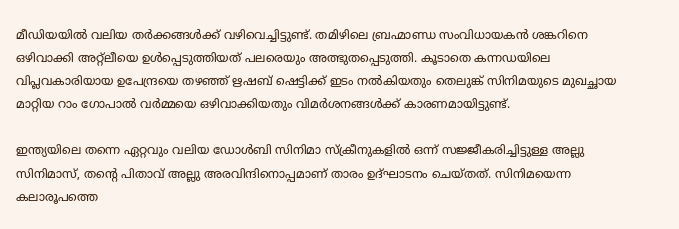മീഡിയയിൽ വലിയ തർക്കങ്ങൾക്ക് വഴിവെച്ചിട്ടുണ്ട്. തമിഴിലെ ബ്രഹ്മാണ്ഡ സംവിധായകൻ ശങ്കറിനെ ഒഴിവാക്കി അറ്റ്‌ലീയെ ഉൾപ്പെടുത്തിയത് പലരെയും അത്ഭുതപ്പെടുത്തി. കൂടാതെ കന്നഡയിലെ വിപ്ലവകാരിയായ ഉപേന്ദ്രയെ തഴഞ്ഞ് ഋഷബ് ഷെട്ടിക്ക് ഇടം നൽകിയതും തെലുങ്ക് സിനിമയുടെ മുഖച്ഛായ മാറ്റിയ റാം ഗോപാൽ വർമ്മയെ ഒഴിവാക്കിയതും വിമർശനങ്ങൾക്ക് കാരണമായിട്ടുണ്ട്.

ഇന്ത്യയിലെ തന്നെ ഏറ്റവും വലിയ ഡോൾബി സിനിമാ സ്ക്രീനുകളിൽ ഒന്ന് സജ്ജീകരിച്ചിട്ടുള്ള അല്ലു സിനിമാസ്, തന്റെ പിതാവ് അല്ലു അരവിന്ദിനൊപ്പമാണ് താരം ഉദ്ഘാടനം ചെയ്തത്. സിനിമയെന്ന കലാരൂപത്തെ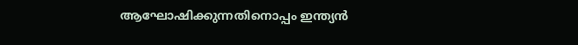ആഘോഷിക്കുന്നതിനൊപ്പം ഇന്ത്യൻ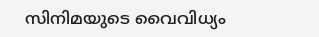സിനിമയുടെ വൈവിധ്യം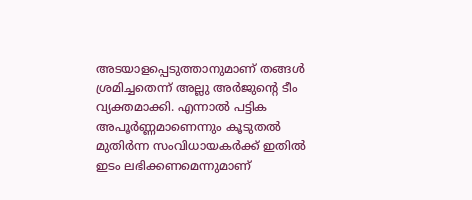അടയാളപ്പെടുത്താനുമാണ് തങ്ങൾ ശ്രമിച്ചതെന്ന് അല്ലു അർജുന്റെ ടീം വ്യക്തമാക്കി. എന്നാൽ പട്ടിക അപൂർണ്ണമാണെന്നും കൂടുതൽ മുതിർന്ന സംവിധായകർക്ക് ഇതിൽ ഇടം ലഭിക്കണമെന്നുമാണ്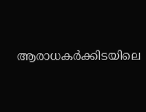ആരാധകർക്കിടയിലെ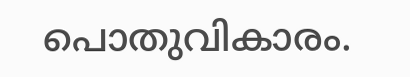പൊതുവികാരം.